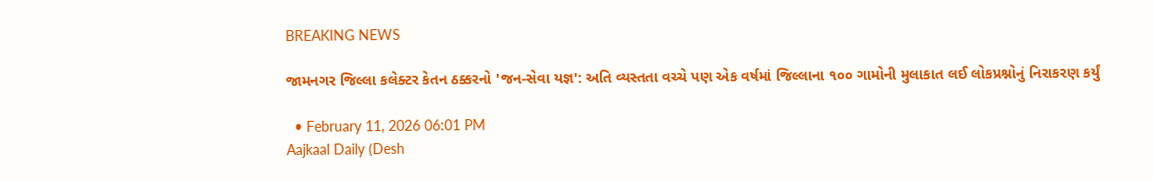BREAKING NEWS

જામનગર જિલ્લા કલેક્ટર કેતન ઠક્કરનો 'જન-સેવા યજ્ઞ': અતિ વ્યસ્તતા વચ્ચે પણ એક વર્ષમાં જિલ્લાના ૧૦૦ ગામોની મુલાકાત લઈ લોકપ્રશ્નોનું નિરાકરણ કર્યું

  • February 11, 2026 06:01 PM
Aajkaal Daily (Desh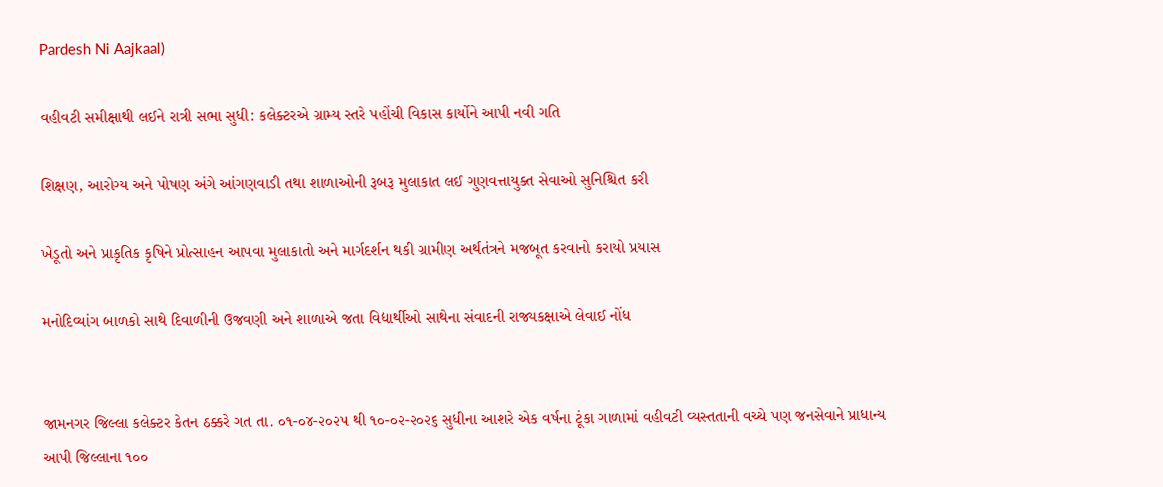Pardesh Ni Aajkaal)

વહીવટી સમીક્ષાથી લઈને રાત્રી સભા સુધી: કલેક્ટરએ ગ્રામ્ય સ્તરે પહોંચી વિકાસ કાર્યોને આપી નવી ગતિ

શિક્ષણ, આરોગ્ય અને પોષણ અંગે આંગણવાડી તથા શાળાઓની રૂબરૂ મુલાકાત લઈ ગુણવત્તાયુક્ત સેવાઓ સુનિશ્ચિત કરી

ખેડૂતો અને પ્રાકૃતિક કૃષિને પ્રોત્સાહન આપવા મુલાકાતો અને માર્ગદર્શન થકી ગ્રામીણ અર્થતંત્રને મજબૂત કરવાનો કરાયો પ્રયાસ

મનોદિવ્યાંગ બાળકો સાથે દિવાળીની ઉજવણી અને શાળાએ જતા વિદ્યાર્થીઓ સાથેના સંવાદની રાજ્યકક્ષાએ લેવાઈ નોંધ


જામનગર જિલ્લા કલેક્ટર કેતન ઠક્કરે ગત તા. ૦૧-૦૪-૨૦૨૫ થી ૧૦-૦૨-૨૦૨૬ સુધીના આશરે એક વર્ષના ટૂંકા ગાળામાં વહીવટી વ્યસ્તતાની વચ્ચે પણ જનસેવાને પ્રાધાન્ય આપી જિલ્લાના ૧૦૦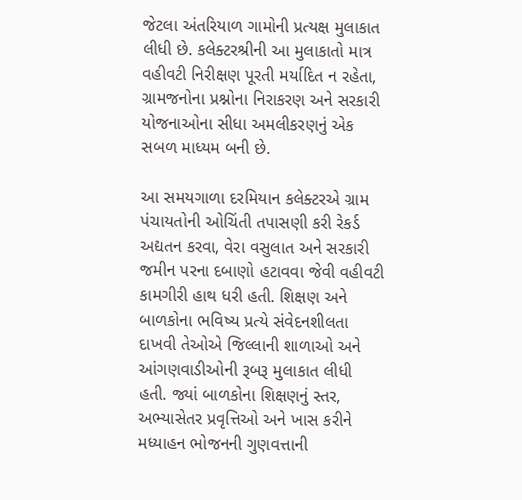જેટલા અંતરિયાળ ગામોની પ્રત્યક્ષ મુલાકાત લીધી છે. કલેક્ટરશ્રીની આ મુલાકાતો માત્ર વહીવટી નિરીક્ષણ પૂરતી મર્યાદિત ન રહેતા, ગ્રામજનોના પ્રશ્નોના નિરાકરણ અને સરકારી યોજનાઓના સીધા અમલીકરણનું એક સબળ માધ્યમ બની છે.

આ સમયગાળા દરમિયાન કલેક્ટરએ ગ્રામ પંચાયતોની ઓચિંતી તપાસણી કરી રેકર્ડ અદ્યતન કરવા, વેરા વસુલાત અને સરકારી જમીન પરના દબાણો હટાવવા જેવી વહીવટી કામગીરી હાથ ધરી હતી. શિક્ષણ અને બાળકોના ભવિષ્ય પ્રત્યે સંવેદનશીલતા દાખવી તેઓએ જિલ્લાની શાળાઓ અને આંગણવાડીઓની રૂબરૂ મુલાકાત લીધી હતી. જ્યાં બાળકોના શિક્ષણનું સ્તર, અભ્યાસેતર પ્રવૃત્તિઓ અને ખાસ કરીને મધ્યાહન ભોજનની ગુણવત્તાની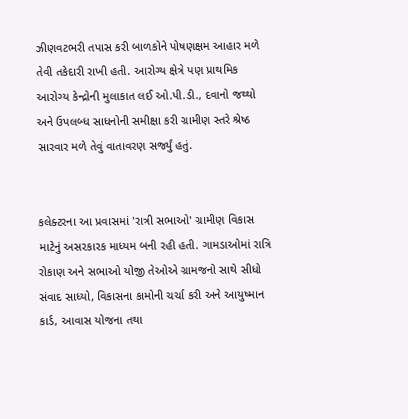ઝીણવટભરી તપાસ કરી બાળકોને પોષણક્ષમ આહાર મળે તેવી તકેદારી રાખી હતી. આરોગ્ય ક્ષેત્રે પણ પ્રાથમિક આરોગ્ય કેન્દ્રોની મુલાકાત લઈ ઓ.પી.ડી., દવાનો જથ્થો અને ઉપલબ્ધ સાધનોની સમીક્ષા કરી ગ્રામીણ સ્તરે શ્રેષ્ઠ સારવાર મળે તેવું વાતાવરણ સર્જ્યું હતું.


કલેક્ટરના આ પ્રવાસમાં 'રાત્રી સભાઓ' ગ્રામીણ વિકાસ માટેનું અસરકારક માધ્યમ બની રહી હતી. ગામડાઓમાં રાત્રિ રોકાણ અને સભાઓ યોજી તેઓએ ગ્રામજનો સાથે સીધો સંવાદ સાધ્યો, વિકાસના કામોની ચર્ચા કરી અને આયુષ્માન કાર્ડ, આવાસ યોજના તથા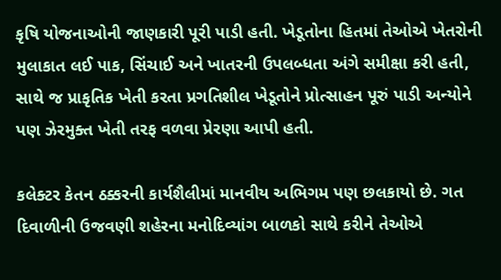કૃષિ યોજનાઓની જાણકારી પૂરી પાડી હતી. ખેડૂતોના હિતમાં તેઓએ ખેતરોની મુલાકાત લઈ પાક, સિંચાઈ અને ખાતરની ઉપલબ્ધતા અંગે સમીક્ષા કરી હતી, સાથે જ પ્રાકૃતિક ખેતી કરતા પ્રગતિશીલ ખેડૂતોને પ્રોત્સાહન પૂરું પાડી અન્યોને પણ ઝેરમુક્ત ખેતી તરફ વળવા પ્રેરણા આપી હતી.

કલેક્ટર કેતન ઠક્કરની કાર્યશૈલીમાં માનવીય અભિગમ પણ છલકાયો છે. ગત દિવાળીની ઉજવણી શહેરના મનોદિવ્યાંગ બાળકો સાથે કરીને તેઓએ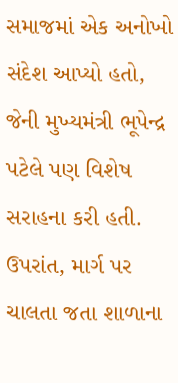સમાજમાં એક અનોખો સંદેશ આપ્યો હતો, જેની મુખ્યમંત્રી ભૂપેન્દ્ર પટેલે પણ વિશેષ સરાહના કરી હતી. ઉપરાંત, માર્ગ પર ચાલતા જતા શાળાના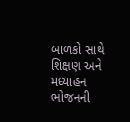બાળકો સાથે શિક્ષણ અને મધ્યાહન ભોજનની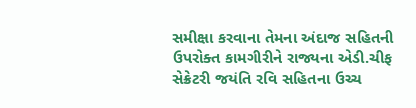સમીક્ષા કરવાના તેમના અંદાજ સહિતની ઉપરોક્ત કામગીરીને રાજ્યના એડી.ચીફ સેક્રેટરી જયંતિ રવિ સહિતના ઉચ્ચ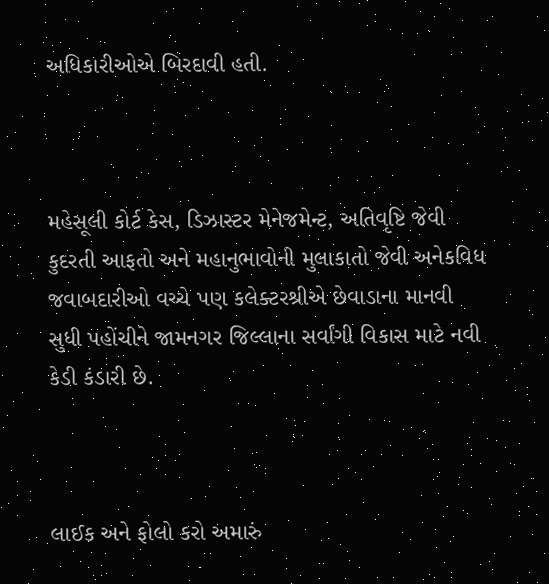અધિકારીઓએ બિરદાવી હતી.



મહેસૂલી કોર્ટ કેસ, ડિઝાસ્ટર મેનેજમેન્ટ, અતિવૃષ્ટિ જેવી કુદરતી આફતો અને મહાનુભાવોની મુલાકાતો જેવી અનેકવિધ જવાબદારીઓ વચ્ચે પણ કલેક્ટરશ્રીએ છેવાડાના માનવી સુધી પહોંચીને જામનગર જિલ્લાના સર્વાંગી વિકાસ માટે નવી કેડી કંડારી છે.



લાઈક અને ફોલો કરો અમારું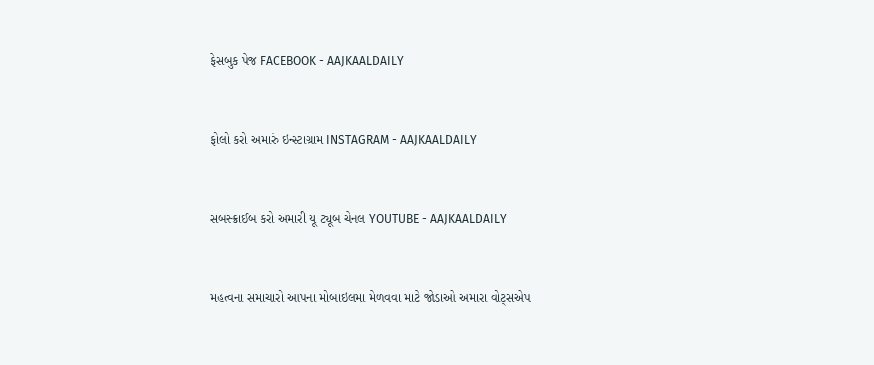ફેસબુક પેજ FACEBOOK - AAJKAALDAILY


ફોલો કરો અમારું ઇન્સ્ટાગ્રામ INSTAGRAM - AAJKAALDAILY


સબસ્ક્રાઈબ કરો અમારી યૂ ટ્યૂબ ચેનલ YOUTUBE - AAJKAALDAILY


મહત્વના સમાચારો આપના મોબાઇલમા મેળવવા માટે જોડાઓ અમારા વોટ્સએપ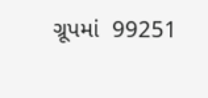ગ્રૂપમાં  99251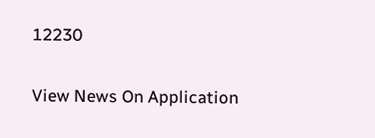12230

View News On Application